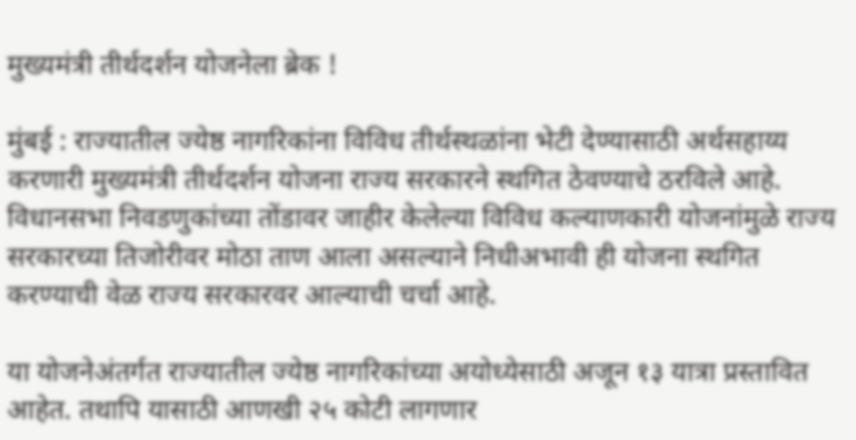मुख्यमंत्री तीर्थदर्शन योजनेला ब्रेक !

मुंबई : राज्यातील ज्येष्ठ नागरिकांना विविध तीर्थस्थळांना भेटी देण्यासाठी अर्थसहाय्य करणारी मुख्यमंत्री तीर्थदर्शन योजना राज्य सरकारने स्थगित ठेवण्याचे ठरविले आहे. विधानसभा निवडणुकांच्या तोंडावर जाहीर केलेल्या विविध कल्याणकारी योजनांमुळे राज्य सरकारच्या तिजोरीवर मोठा ताण आला असल्याने निधीअभावी ही योजना स्थगित करण्याची वेळ राज्य सरकारवर आल्याची चर्चा आहे.

या योजनेअंतर्गत राज्यातील ज्येष्ठ नागरिकांच्या अयोध्येसाठी अजून १३ यात्रा प्रस्तावित आहेत. तथापि यासाठी आणखी २५ कोटी लागणार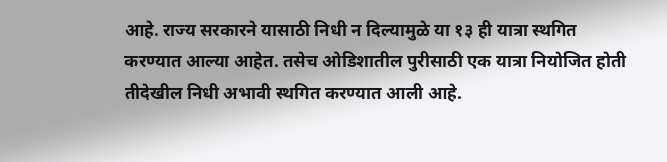आहे. राज्य सरकारने यासाठी निधी न दिल्यामुळे या १३ ही यात्रा स्थगित करण्यात आल्या आहेत. तसेच ओडिशातील पुरीसाठी एक यात्रा नियोजित होती तीदेखील निधी अभावी स्थगित करण्यात आली आहे.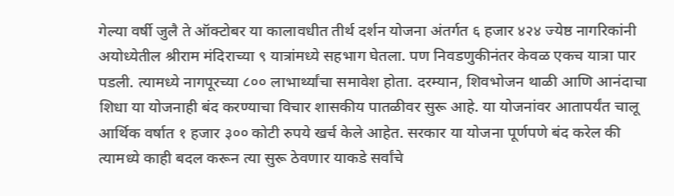गेल्या वर्षी जुलै ते ऑक्टोबर या कालावधीत तीर्थ दर्शन योजना अंतर्गत ६ हजार ४२४ ज्येष्ठ नागरिकांनी अयोध्येतील श्रीराम मंदिराच्या ९ यात्रांमध्ये सहभाग घेतला. पण निवडणुकीनंतर केवळ एकच यात्रा पार पडली. त्यामध्ये नागपूरच्या ८०० लाभार्थ्यांचा समावेश होता. दरम्यान, शिवभोजन थाळी आणि आनंदाचा शिधा या योजनाही बंद करण्याचा विचार शासकीय पातळीवर सुरू आहे. या योजनांवर आतापर्यंत चालू आर्थिक वर्षात १ हजार ३०० कोटी रुपये खर्च केले आहेत. सरकार या योजना पूर्णपणे बंद करेल की त्यामध्ये काही बदल करून त्या सुरू ठेवणार याकडे सर्वांचे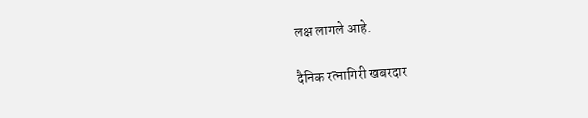लक्ष लागले आहे.

दैनिक रत्नागिरी खबरदार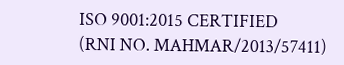ISO 9001:2015 CERTIFIED
(RNI NO. MAHMAR/2013/57411)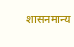शासनमान्य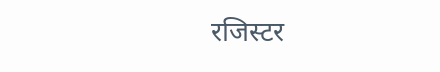रजिस्टर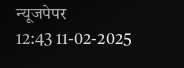न्यूजपेपर
12:43 11-02-2025